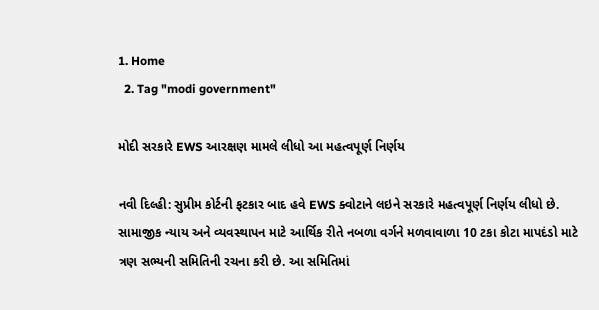1. Home
  2. Tag "modi government"

મોદી સરકારે EWS આરક્ષણ મામલે લીધો આ મહત્વપૂર્ણ નિર્ણય

નવી દિલ્હી: સુપ્રીમ કોર્ટની ફટકાર બાદ હવે EWS ક્વોટાને લઇને સરકારે મહત્વપૂર્ણ નિર્ણય લીધો છે. સામાજીક ન્યાય અને વ્યવસ્થાપન માટે આર્થિક રીતે નબળા વર્ગને મળવાવાળા 10 ટકા કોટા માપદંડો માટે ત્રણ સભ્યની સમિતિની રચના કરી છે. આ સમિતિમાં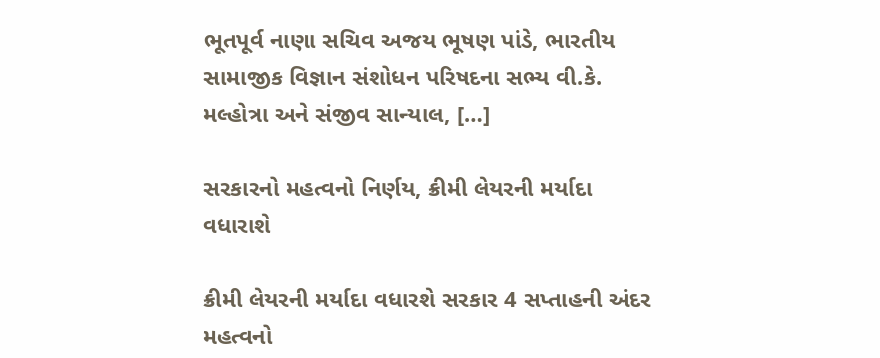ભૂતપૂર્વ નાણા સચિવ અજય ભૂષણ પાંડે, ભારતીય સામાજીક વિજ્ઞાન સંશોધન પરિષદના સભ્ય વી.કે. મલ્હોત્રા અને સંજીવ સાન્યાલ, […]

સરકારનો મહત્વનો નિર્ણય, ક્રીમી લેયરની મર્યાદા વધારાશે

ક્રીમી લેયરની મર્યાદા વધારશે સરકાર 4 સપ્તાહની અંદર મહત્વનો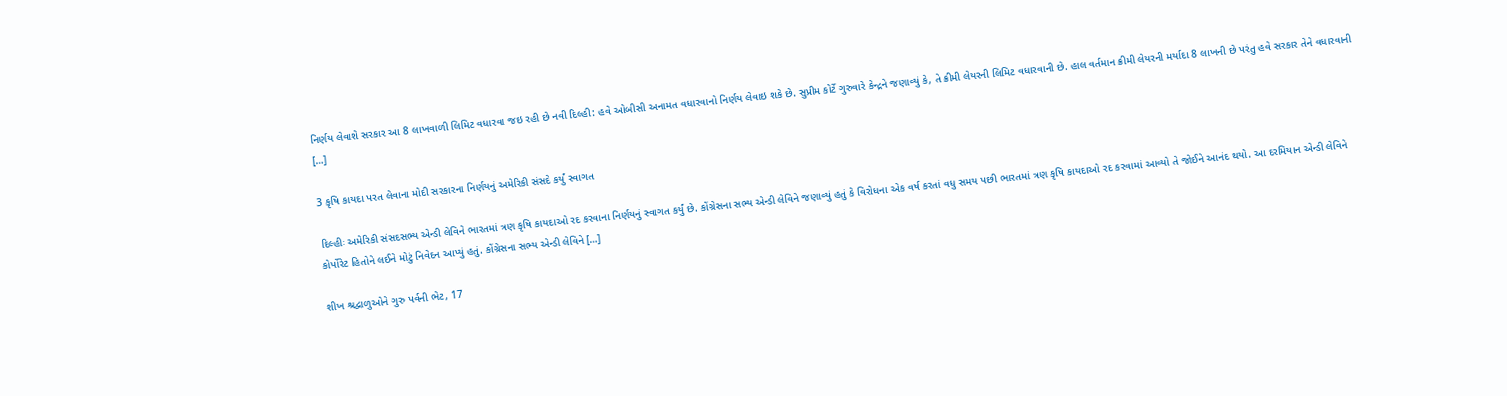નિર્ણય લેવાશે સરકાર આ 8 લાખવાળી લિમિટ વધારવા જઇ રહી છે નવી દિલ્હી: હવે ઓબીસી અનામત વધારવાનો નિર્ણય લેવાઇ શકે છે. સુપ્રીમ કોર્ટે ગુરુવારે કેન્દ્રને જણાવ્યું કે, તે ક્રીમી લેયરની લિમિટ વધારવાની છે. હાલ વર્તમાન ક્રીમી લેયરની મર્યાદા 8 લાખની છે પરંતુ હવે સરકાર તેને વધારવાની […]

3 કૃષિ કાયદા પરત લેવાના મોદી સરકારના નિર્ણયનું અમેરિકી સંસદે કર્યું સ્વાગત

દિલ્હીઃ અમેરિકી સંસદસભ્ય એન્ડી લેવિને ભારતમાં ત્રણ કૃષિ કાયદાઓ રદ કરવાના નિર્ણયનું સ્વાગત કર્યું છે. કોંગ્રેસના સભ્ય એન્ડી લેવિને જણાવ્યું હતું કે વિરોધના એક વર્ષ કરતાં વધુ સમય પછી ભારતમાં ત્રણ કૃષિ કાયદાઓ રદ કરવામાં આવ્યો તે જોઈને આનંદ થયો. આ દરમિયાન એન્ડી લેવિને કોર્પોરેટ હિતોને લઈને મોટું નિવેદન આપ્યું હતું. કોંગ્રેસના સભ્ય એન્ડી લેવિને […]

શીખ શ્રદ્વાળુઓને ગુરુ પર્વની ભેટ, 17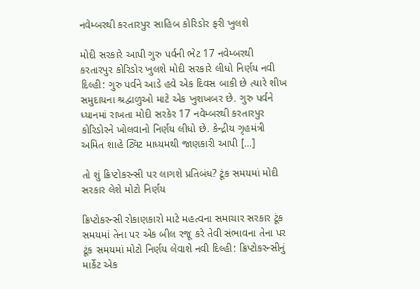નવેમ્બરથી કરતારપુર સાહિબ કોરિડોર ફરી ખુલશે

મોદી સરકારે આપી ગુરુ પર્વની ભેટ 17 નવેમ્બરથી કરતારપુર કોરિડોર ખુલશે મોદી સરકારે લીધો નિર્ણય નવી દિલ્હી: ગુરુ પર્વને આડે હવે એક દિવસ બાકી છે ત્યારે શીખ સમુદાયના શ્રદ્વાળુઓ માટે એક ખુશખબર છે. ગુરુ પર્વને ધ્યાનમાં રાખતા મોદી સરકેર 17 નવેમ્બરથી કરતારપુર કોરિડોરને ખોલવાનો નિર્ણય લીધો છે. કેન્દ્રીય ગૃહમંત્રી અમિત શાહે ટ્વિટ માધ્યમથી જાણકારી આપી […]

તો શું ક્રિપ્ટોકરન્સી પર લાગશે પ્રતિબંધ? ટૂંક સમયમાં મોદી સરકાર લેશે મોટો નિર્ણય

ક્રિપ્ટોકરન્સી રોકાણકારો માટે મહત્વના સમાચાર સરકાર ટૂંક સમયમાં તેના પર એક બીલ રજૂ કરે તેવી સંભાવના તેના પર ટૂંક સમયમાં મોટો નિર્ણય લેવાશે નવી દિલ્હી: ક્રિપ્ટોકરન્સીનું માર્કેટ એક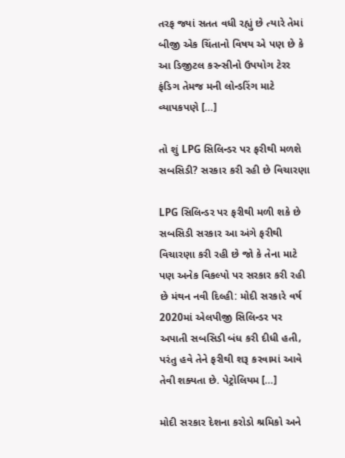તરફ જ્યાં સતત વધી રહ્યું છે ત્યારે તેમાં બીજી એક ચિંતાનો વિષય એ પણ છે કે આ ડિજીટલ કરન્સીનો ઉપયોગ ટેરર ફંડિગ તેમજ મની લોન્ડરિંગ માટે વ્યાપકપણે […]

તો શું LPG સિલિન્ડર પર ફરીથી મળશે સબસિડી? સરકાર કરી રહી છે વિચારણા

LPG સિલિન્ડર પર ફરીથી મળી શકે છે સબસિડી સરકાર આ અંગે ફરીથી વિચારણા કરી રહી છે જો કે તેના માટે પણ અનેક વિકલ્પો પર સરકાર કરી રહી છે મંથન નવી દિલ્હી: મોદી સરકારે વર્ષ 2020માં એલપીજી સિલિન્ડર પર અપાતી સબસિડી બંધ કરી દીધી હતી, પરંતુ હવે તેને ફરીથી શરૂ કરવામાં આવે તેવી શક્યતા છે. પેટ્રોલિયમ […]

મોદી સરકાર દેશના કરોડો શ્રમિકો અને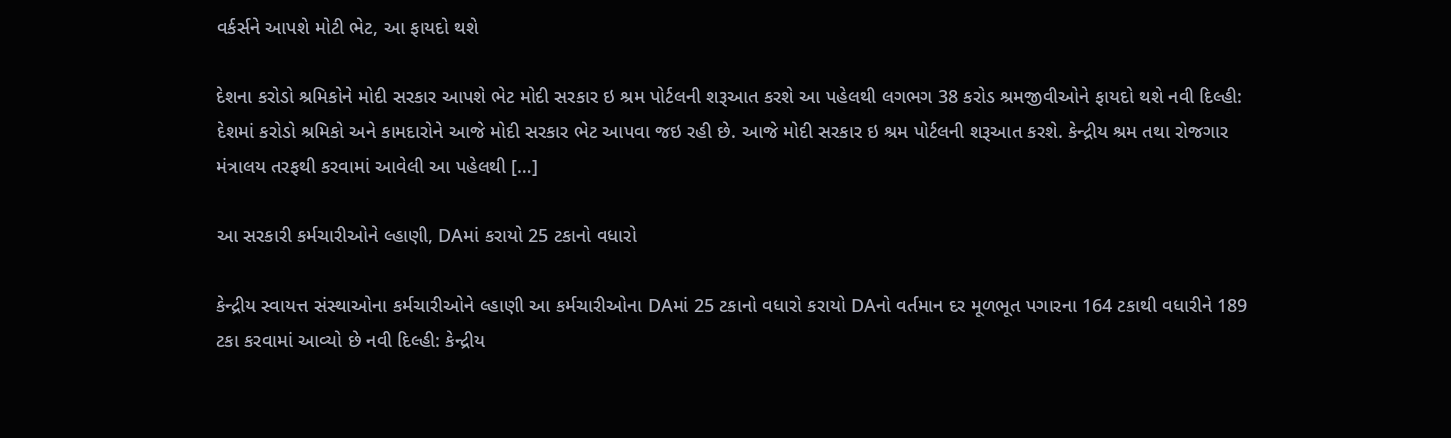વર્કર્સને આપશે મોટી ભેટ, આ ફાયદો થશે

દેશના કરોડો શ્રમિકોને મોદી સરકાર આપશે ભેટ મોદી સરકાર ઇ શ્રમ પોર્ટલની શરૂઆત કરશે આ પહેલથી લગભગ 38 કરોડ શ્રમજીવીઓને ફાયદો થશે નવી દિલ્હી: દેશમાં કરોડો શ્રમિકો અને કામદારોને આજે મોદી સરકાર ભેટ આપવા જઇ રહી છે. આજે મોદી સરકાર ઇ શ્રમ પોર્ટલની શરૂઆત કરશે. કેન્દ્રીય શ્રમ તથા રોજગાર મંત્રાલય તરફથી કરવામાં આવેલી આ પહેલથી […]

આ સરકારી કર્મચારીઓને લ્હાણી, DAમાં કરાયો 25 ટકાનો વધારો

કેન્દ્રીય સ્વાયત્ત સંસ્થાઓના કર્મચારીઓને લ્હાણી આ કર્મચારીઓના DAમાં 25 ટકાનો વધારો કરાયો DAનો વર્તમાન દર મૂળભૂત પગારના 164 ટકાથી વધારીને 189 ટકા કરવામાં આવ્યો છે નવી દિલ્હી: કેન્દ્રીય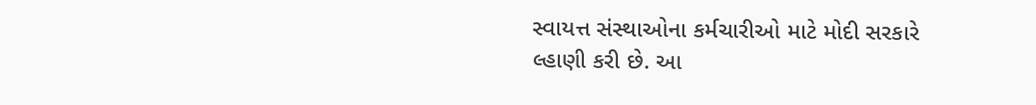સ્વાયત્ત સંસ્થાઓના કર્મચારીઓ માટે મોદી સરકારે લ્હાણી કરી છે. આ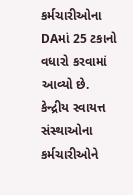કર્મચારીઓના DAમાં 25 ટકાનો વધારો કરવામાં આવ્યો છે. કેન્દ્રીય સ્વાયત્ત સંસ્થાઓના કર્મચારીઓને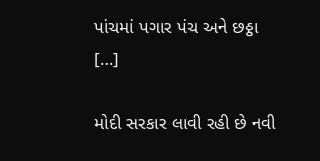પાંચમાં પગાર પંચ અને છઠ્ઠા […]

મોદી સરકાર લાવી રહી છે નવી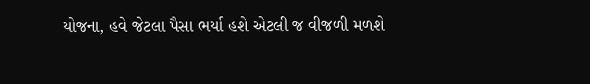યોજના, હવે જેટલા પૈસા ભર્યા હશે એટલી જ વીજળી મળશે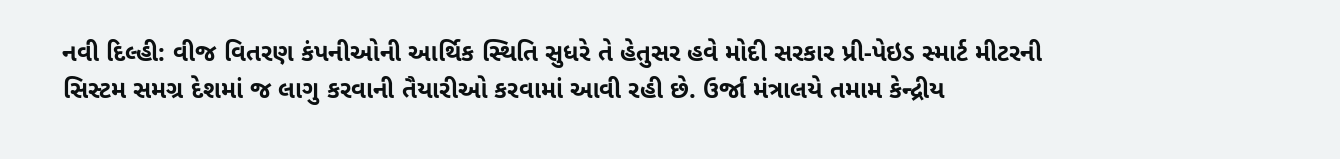નવી દિલ્હી: વીજ વિતરણ કંપનીઓની આર્થિક સ્થિતિ સુધરે તે હેતુસર હવે મોદી સરકાર પ્રી-પેઇડ સ્માર્ટ મીટરની સિસ્ટમ સમગ્ર દેશમાં જ લાગુ કરવાની તૈયારીઓ કરવામાં આવી રહી છે. ઉર્જા મંત્રાલયે તમામ કેન્દ્રીય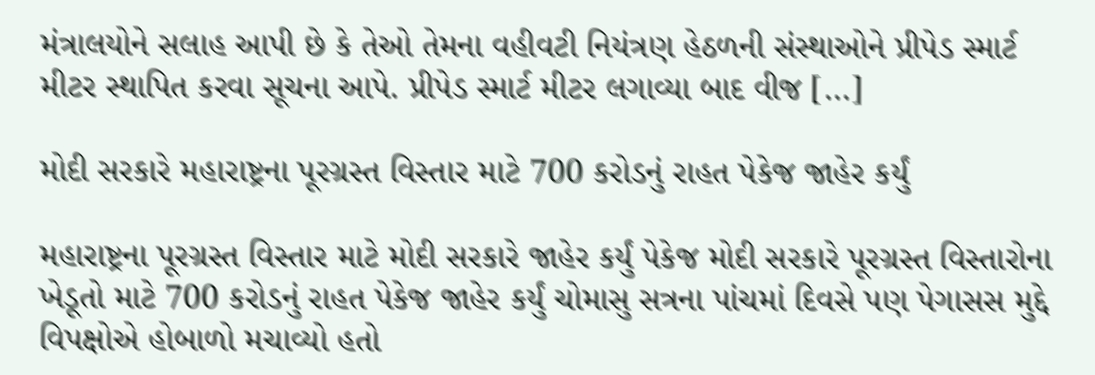મંત્રાલયોને સલાહ આપી છે કે તેઓ તેમના વહીવટી નિયંત્રણ હેઠળની સંસ્થાઓને પ્રીપેડ સ્માર્ટ મીટર સ્થાપિત કરવા સૂચના આપે. પ્રીપેડ સ્માર્ટ મીટર લગાવ્યા બાદ વીજ […]

મોદી સરકારે મહારાષ્ટ્રના પૂરગ્રસ્ત વિસ્તાર માટે 700 કરોડનું રાહત પેકેજ જાહેર કર્યું

મહારાષ્ટ્રના પૂરગ્રસ્ત વિસ્તાર માટે મોદી સરકારે જાહેર કર્યું પેકેજ મોદી સરકારે પૂરગ્રસ્ત વિસ્તારોના ખેડૂતો માટે 700 કરોડનું રાહત પેકેજ જાહેર કર્યું ચોમાસુ સત્રના પાંચમાં દિવસે પણ પેગાસસ મુદ્દે વિપક્ષોએ હોબાળો મચાવ્યો હતો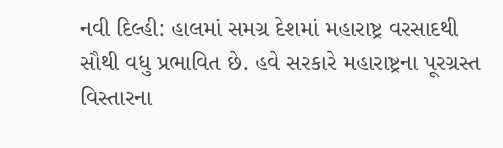નવી દિલ્હી: હાલમાં સમગ્ર દેશમાં મહારાષ્ટ્ર વરસાદથી સૌથી વધુ પ્રભાવિત છે. હવે સરકારે મહારાષ્ટ્રના પૂરગ્રસ્ત વિસ્તારના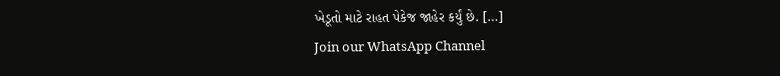ખેડૂતો માટે રાહત પેકેજ જાહેર કર્યું છે. […]
Join our WhatsApp Channel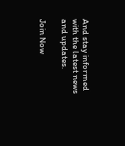And stay informed with the latest news and updates.

Join Now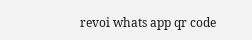revoi whats app qr code